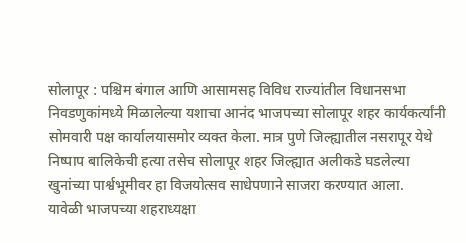सोलापूर : पश्चिम बंगाल आणि आसामसह विविध राज्यांतील विधानसभा निवडणुकांमध्ये मिळालेल्या यशाचा आनंद भाजपच्या सोलापूर शहर कार्यकर्त्यांनी सोमवारी पक्ष कार्यालयासमोर व्यक्त केला. मात्र पुणे जिल्ह्यातील नसरापूर येथे निष्पाप बालिकेची हत्या तसेच सोलापूर शहर जिल्ह्यात अलीकडे घडलेल्या खुनांच्या पार्श्वभूमीवर हा विजयोत्सव साधेपणाने साजरा करण्यात आला.
यावेळी भाजपच्या शहराध्यक्षा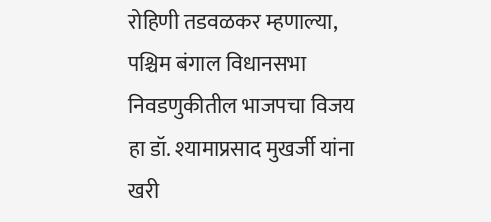रोहिणी तडवळकर म्हणाल्या, पश्चिम बंगाल विधानसभा निवडणुकीतील भाजपचा विजय हा डॉ. श्यामाप्रसाद मुखर्जी यांना खरी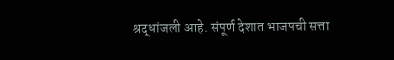श्रद्धांजली आहे. संपूर्ण देशात भाजपची सत्ता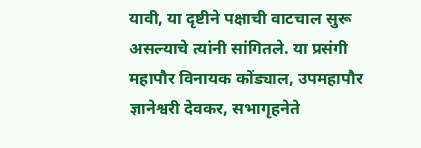यावी, या दृष्टीने पक्षाची वाटचाल सुरू असल्याचे त्यांनी सांगितले. या प्रसंगी महापौर विनायक कोंड्याल, उपमहापौर ज्ञानेश्वरी देवकर, सभागृहनेते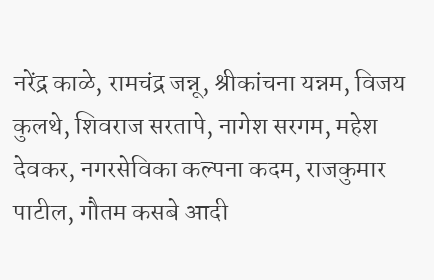नरेंद्र काळे, रामचंद्र जन्नू, श्रीकांचना यन्नम, विजय कुलथे, शिवराज सरतापे, नागेश सरगम, महेश देवकर, नगरसेविका कल्पना कदम, राजकुमार पाटील, गौतम कसबे आदी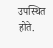उपस्थित होते.